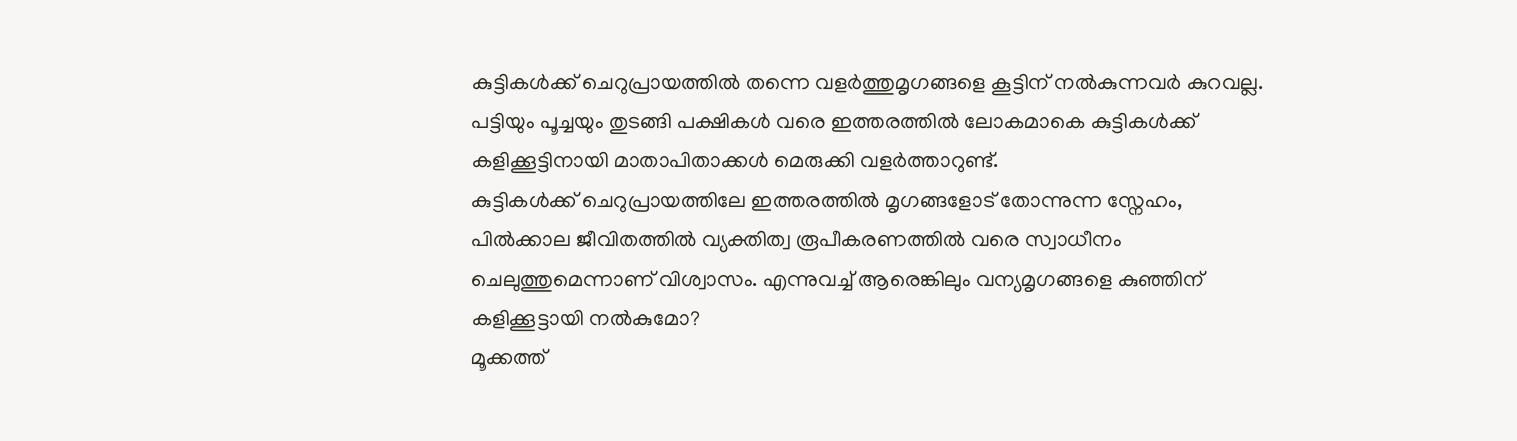കുട്ടികൾക്ക് ചെറുപ്രായത്തിൽ തന്നെ വളർത്തുമൃഗങ്ങളെ കൂട്ടിന് നൽകുന്നവർ കുറവല്ല. പട്ടിയും പൂച്ചയും തുടങ്ങി പക്ഷികൾ വരെ ഇത്തരത്തിൽ ലോകമാകെ കുട്ടികൾക്ക് കളിക്കൂട്ടിനായി മാതാപിതാക്കൾ മെരുക്കി വളർത്താറുണ്ട്.
കുട്ടികൾക്ക് ചെറുപ്രായത്തിലേ ഇത്തരത്തിൽ മൃഗങ്ങളോട് തോന്നുന്ന സ്നേഹം, പിൽക്കാല ജീവിതത്തിൽ വ്യക്തിത്വ രൂപീകരണത്തിൽ വരെ സ്വാധീനം ചെലുത്തുമെന്നാണ് വിശ്വാസം. എന്നുവച്ച് ആരെങ്കിലും വന്യമൃഗങ്ങളെ കുഞ്ഞിന് കളിക്കൂട്ടായി നൽകുമോ?
മൂക്കത്ത്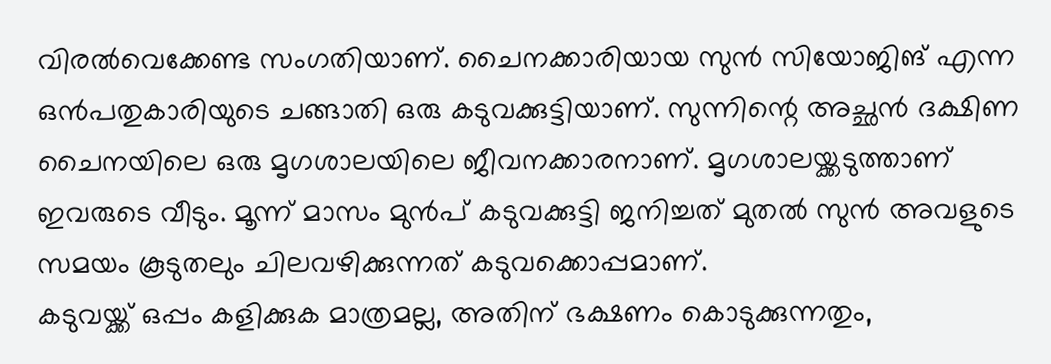വിരൽവെക്കേണ്ട സംഗതിയാണ്. ചൈനക്കാരിയായ സുൻ സിയോജിങ് എന്ന ഒൻപതുകാരിയുടെ ചങ്ങാതി ഒരു കടുവക്കുട്ടിയാണ്. സുന്നിന്റെ അച്ഛൻ ദക്ഷിണ ചൈനയിലെ ഒരു മൃഗശാലയിലെ ജീവനക്കാരനാണ്. മൃഗശാലയ്ക്കടുത്താണ് ഇവരുടെ വീടും. മൂന്ന് മാസം മുൻപ് കടുവക്കുട്ടി ജനിച്ചത് മുതൽ സുൻ അവളുടെ സമയം കൂടുതലും ചിലവഴിക്കുന്നത് കടുവക്കൊപ്പമാണ്.
കടുവയ്ക്ക് ഒപ്പം കളിക്കുക മാത്രമല്ല, അതിന് ഭക്ഷണം കൊടുക്കുന്നതും,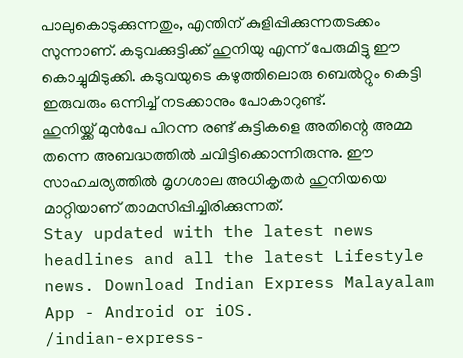പാലുകൊടുക്കുന്നതും, എന്തിന് കുളിപ്പിക്കുന്നതടക്കം സുന്നാണ്. കടുവക്കുട്ടിക്ക് ഹുനിയു എന്ന് പേരുമിട്ടു ഈ കൊച്ചുമിടുക്കി. കടുവയുടെ കഴുത്തിലൊരു ബെൽറ്റും കെട്ടി ഇരുവരും ഒന്നിച്ച് നടക്കാനും പോകാറുണ്ട്.
ഹുനിയ്ക്ക് മുൻപേ പിറന്ന രണ്ട് കുട്ടികളെ അതിന്റെ അമ്മ തന്നെ അബദ്ധത്തിൽ ചവിട്ടിക്കൊന്നിരുന്നു. ഈ സാഹചര്യത്തിൽ മൃഗശാല അധികൃതർ ഹുനിയയെ മാറ്റിയാണ് താമസിപ്പിച്ചിരിക്കുന്നത്.
Stay updated with the latest news headlines and all the latest Lifestyle news. Download Indian Express Malayalam App - Android or iOS.
/indian-express-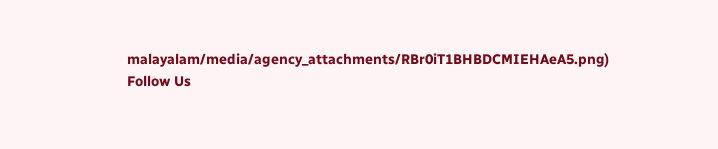malayalam/media/agency_attachments/RBr0iT1BHBDCMIEHAeA5.png)
Follow Us